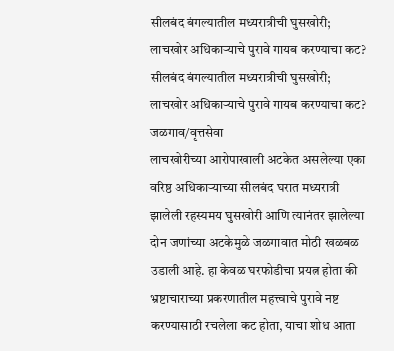सीलबंद बंगल्यातील मध्यरात्रीची घुसखोरी; लाचखोर अधिकाऱ्याचे पुरावे गायब करण्याचा कट?
सीलबंद बंगल्यातील मध्यरात्रीची घुसखोरी;
लाचखोर अधिकाऱ्याचे पुरावे गायब करण्याचा कट?
जळगाव/वृत्तसेवा
लाचखोरीच्या आरोपाखाली अटकेत असलेल्या एका वरिष्ठ अधिकाऱ्याच्या सीलबंद घरात मध्यरात्री झालेली रहस्यमय घुसखोरी आणि त्यानंतर झालेल्या दोन जणांच्या अटकेमुळे जळगावात मोठी खळबळ उडाली आहे. हा केवळ घरफोडीचा प्रयत्न होता की भ्रष्टाचाराच्या प्रकरणातील महत्त्वाचे पुरावे नष्ट करण्यासाठी रचलेला कट होता, याचा शोध आता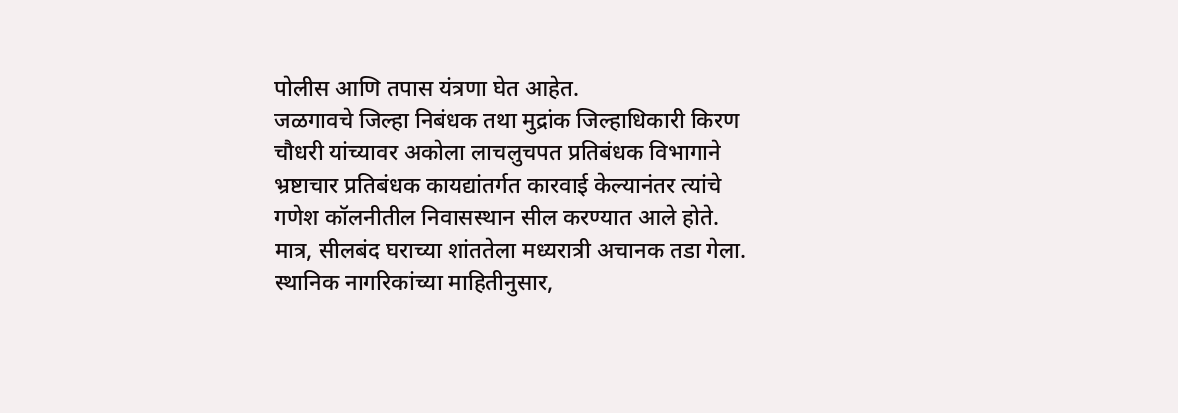पोलीस आणि तपास यंत्रणा घेत आहेत.
जळगावचे जिल्हा निबंधक तथा मुद्रांक जिल्हाधिकारी किरण चौधरी यांच्यावर अकोला लाचलुचपत प्रतिबंधक विभागाने भ्रष्टाचार प्रतिबंधक कायद्यांतर्गत कारवाई केल्यानंतर त्यांचे गणेश कॉलनीतील निवासस्थान सील करण्यात आले होते. मात्र, सीलबंद घराच्या शांततेला मध्यरात्री अचानक तडा गेला.
स्थानिक नागरिकांच्या माहितीनुसार,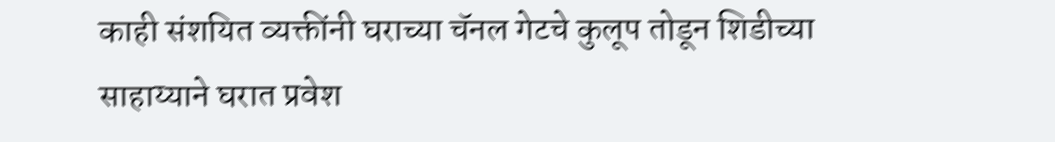काही संशयित व्यक्तींनी घराच्या चॅनल गेटचे कुलूप तोडून शिडीच्या साहाय्याने घरात प्रवेश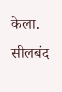केला. सीलबंद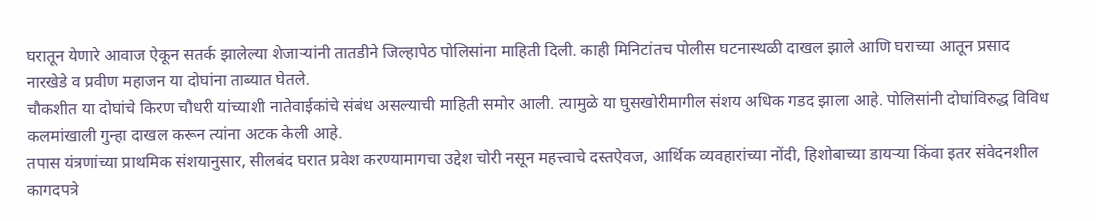घरातून येणारे आवाज ऐकून सतर्क झालेल्या शेजाऱ्यांनी तातडीने जिल्हापेठ पोलिसांना माहिती दिली. काही मिनिटांतच पोलीस घटनास्थळी दाखल झाले आणि घराच्या आतून प्रसाद नारखेडे व प्रवीण महाजन या दोघांना ताब्यात घेतले.
चौकशीत या दोघांचे किरण चौधरी यांच्याशी नातेवाईकांचे संबंध असल्याची माहिती समोर आली. त्यामुळे या घुसखोरीमागील संशय अधिक गडद झाला आहे. पोलिसांनी दोघांविरुद्ध विविध कलमांखाली गुन्हा दाखल करून त्यांना अटक केली आहे.
तपास यंत्रणांच्या प्राथमिक संशयानुसार, सीलबंद घरात प्रवेश करण्यामागचा उद्देश चोरी नसून महत्त्वाचे दस्तऐवज, आर्थिक व्यवहारांच्या नोंदी, हिशोबाच्या डायऱ्या किंवा इतर संवेदनशील कागदपत्रे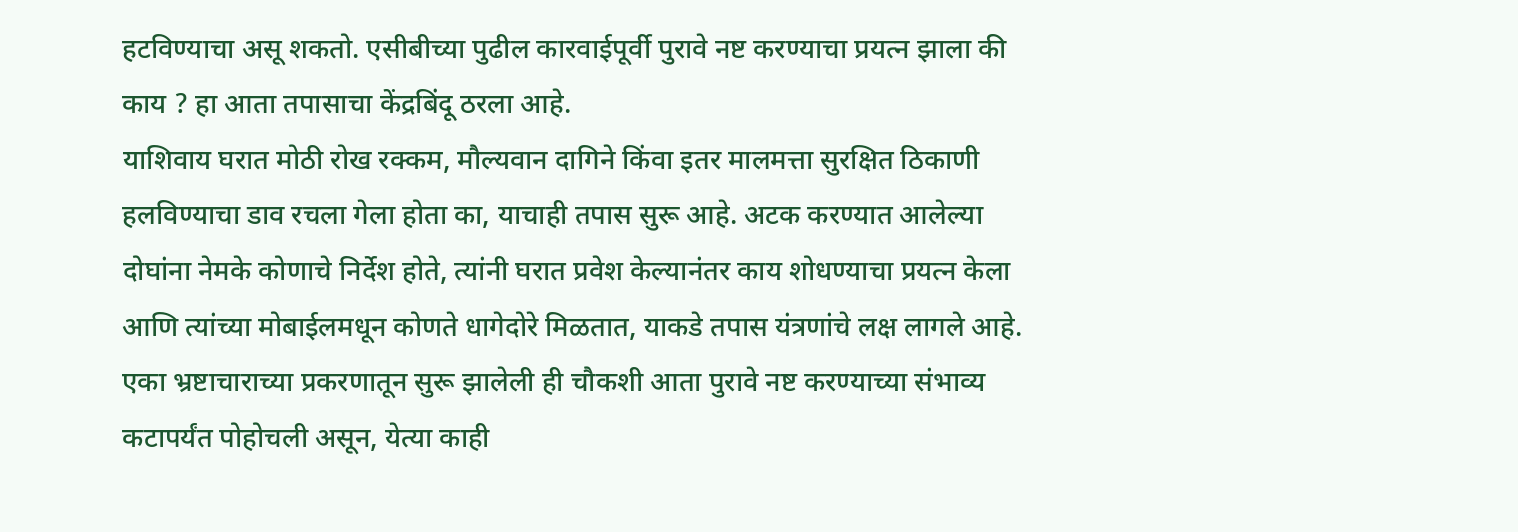हटविण्याचा असू शकतो. एसीबीच्या पुढील कारवाईपूर्वी पुरावे नष्ट करण्याचा प्रयत्न झाला की काय ? हा आता तपासाचा केंद्रबिंदू ठरला आहे.
याशिवाय घरात मोठी रोख रक्कम, मौल्यवान दागिने किंवा इतर मालमत्ता सुरक्षित ठिकाणी हलविण्याचा डाव रचला गेला होता का, याचाही तपास सुरू आहे. अटक करण्यात आलेल्या दोघांना नेमके कोणाचे निर्देश होते, त्यांनी घरात प्रवेश केल्यानंतर काय शोधण्याचा प्रयत्न केला आणि त्यांच्या मोबाईलमधून कोणते धागेदोरे मिळतात, याकडे तपास यंत्रणांचे लक्ष लागले आहे.
एका भ्रष्टाचाराच्या प्रकरणातून सुरू झालेली ही चौकशी आता पुरावे नष्ट करण्याच्या संभाव्य कटापर्यंत पोहोचली असून, येत्या काही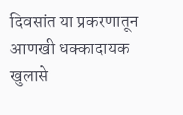दिवसांत या प्रकरणातून आणखी धक्कादायक खुलासे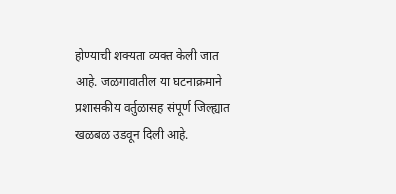होण्याची शक्यता व्यक्त केली जात आहे. जळगावातील या घटनाक्रमाने प्रशासकीय वर्तुळासह संपूर्ण जिल्ह्यात खळबळ उडवून दिली आहे.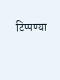टिप्पण्या